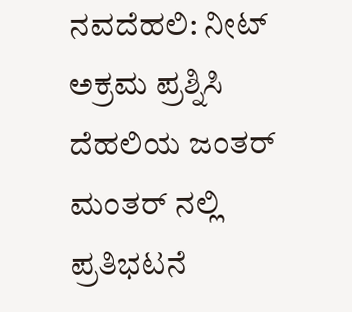ನವದೆಹಲಿ: ನೀಟ್ ಅಕ್ರಮ ಪ್ರಶ್ನಿಸಿ ದೆಹಲಿಯ ಜಂತರ್ ಮಂತರ್ ನಲ್ಲಿ ಪ್ರತಿಭಟನೆ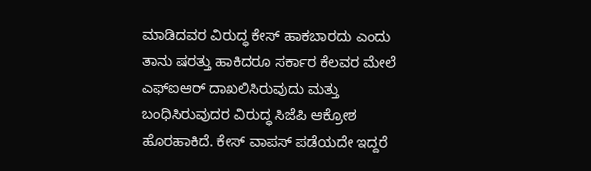ಮಾಡಿದವರ ವಿರುದ್ಧ ಕೇಸ್ ಹಾಕಬಾರದು ಎಂದು ತಾನು ಷರತ್ತು ಹಾಕಿದರೂ ಸರ್ಕಾರ ಕೆಲವರ ಮೇಲೆ ಎಫ್ಐಆರ್ ದಾಖಲಿಸಿರುವುದು ಮತ್ತು ಬಂಧಿಸಿರುವುದರ ವಿರುದ್ಧ ಸಿಜೆಪಿ ಆಕ್ರೋಶ ಹೊರಹಾಕಿದೆ. ಕೇಸ್ ವಾಪಸ್ ಪಡೆಯದೇ ಇದ್ದರೆ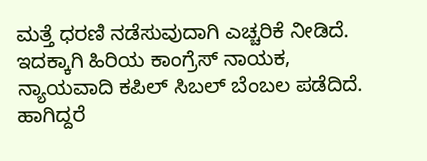ಮತ್ತೆ ಧರಣಿ ನಡೆಸುವುದಾಗಿ ಎಚ್ಚರಿಕೆ ನೀಡಿದೆ. ಇದಕ್ಕಾಗಿ ಹಿರಿಯ ಕಾಂಗ್ರೆಸ್ ನಾಯಕ, ನ್ಯಾಯವಾದಿ ಕಪಿಲ್ ಸಿಬಲ್ ಬೆಂಬಲ ಪಡೆದಿದೆ. ಹಾಗಿದ್ದರೆ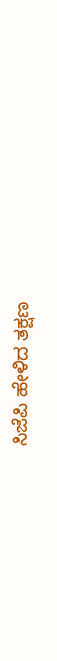ಸಿಜೆಪಿ ಹೇಳಿದ ತಕ್ಷಣ